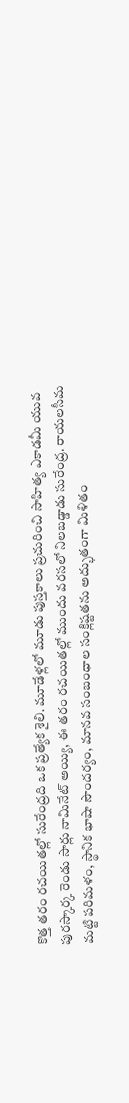కొత్త తరం రచయితల్లో సురేంద్రది ఒక ప్రత్యేక శైలి. మూడేళ్లలో మూడు పుస్తకాలు ప్రచురించి సాహిత్య ఎకాడమీ యువ పురస్కార్క రెండు సార్లు నామినేట్ అయ్యి, ఈ తరం రచయితల్లో ముందు వరసలో నిలబడ్డాడు సురేంద్ర. రాయలసీమ మట్టి పరిమళం, స్థానిక భాషా సౌందర్యం, మానవ సంబంధాల సంక్లిష్టతను అద్భుతంగా మిళితం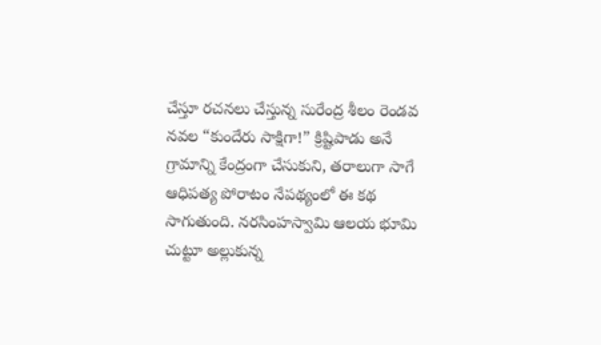చేస్తూ రచనలు చేస్తున్న సురేంద్ర శీలం రెండవ నవల “కుందేరు సాక్షిగా!” క్రిష్టిపాడు అనే గ్రామాన్ని కేంద్రంగా చేసుకుని, తరాలుగా సాగే ఆధిపత్య పోరాటం నేపథ్యంలో ఈ కథ సాగుతుంది. నరసింహస్వామి ఆలయ భూమి చుట్టూ అల్లుకున్న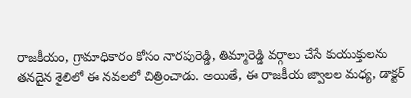రాజకీయం, గ్రామాధికారం కోసం నారపురెడ్డి, తిమ్మారెడ్డి వర్గాలు చేసే కుయుక్తులను తనదైన శైలిలో ఈ నవలలో చిత్రించాడు. అయితే, ఈ రాజకీయ జ్వాలల మధ్య, డాక్టర్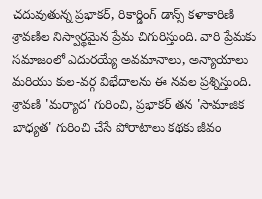చదువుతున్న ప్రభాకర్, రికార్డింగ్ డాన్స్ కళాకారిణి శ్రావణిల నిస్వార్థమైన ప్రేమ చిగురిస్తుంది. వారి ప్రేమకు సమాజంలో ఎదురయ్యే అవమానాలు, అన్యాయాలు మరియు కుల-వర్గ విభేదాలను ఈ నవల ప్రశ్నిస్తుంది. శ్రావణి 'మర్యాద' గురించి, ప్రభాకర్ తన 'సామాజిక బాధ్యత' గురించి చేసే పోరాటాలు కథకు జీవం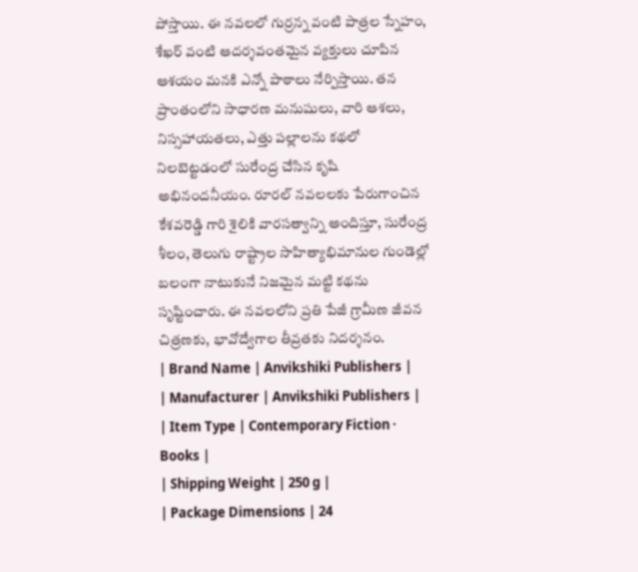పోస్తాయి. ఈ నవలలో గుర్రన్న వంటి పాత్రల స్నేహం, శేఖర్ వంటి ఆదర్శవంతమైన వ్యక్తులు చూపిన ఆశయం మనకి ఎన్నో పాఠాలు నేర్పిస్తాయి. తన ప్రాంతంలోని సాధారణ మనుషులు, వారి ఆశలు, నిస్సహాయతలు, ఎత్తు పల్లాలను కథలో నిలబెట్టడంలో సురేంద్ర చేసిన కృషి అభినందనీయం. రూరల్ నవలలకు పేరుగాంచిన కేశవరెడ్డి గారి శైలికి వారసత్వాన్ని అందిస్తూ, సురేంద్ర శీలం, తెలుగు రాష్ట్రాల సాహిత్యాభిమానుల గుండెల్లో బలంగా నాటుకునే నిజమైన మట్టి కథను సృష్టించారు. ఈ నవలలోని ప్రతి పేజీ గ్రామీణ జీవన చిత్రణకు, భావోద్వేగాల తీవ్రతకు నిదర్శనం.
| Brand Name | Anvikshiki Publishers |
| Manufacturer | Anvikshiki Publishers |
| Item Type | Contemporary Fiction · Books |
| Shipping Weight | 250 g |
| Package Dimensions | 24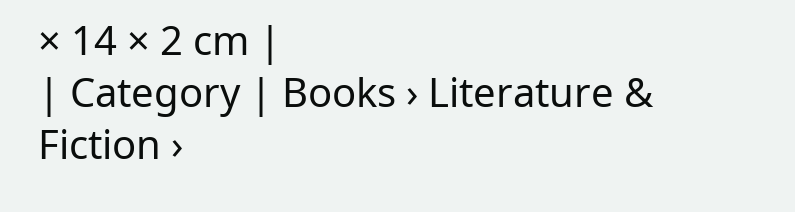× 14 × 2 cm |
| Category | Books › Literature & Fiction ›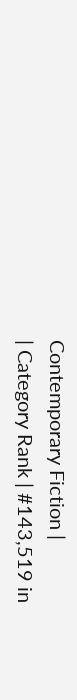Contemporary Fiction |
| Category Rank | #143,519 in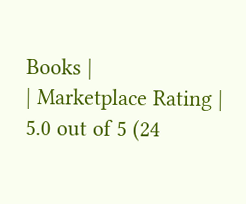Books |
| Marketplace Rating | 5.0 out of 5 (24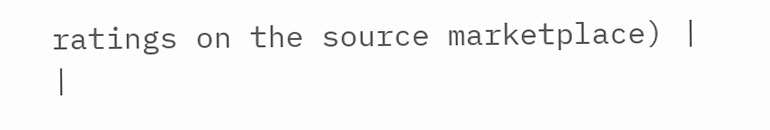ratings on the source marketplace) |
|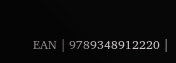EAN | 9789348912220 |